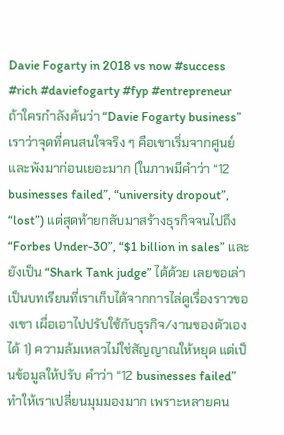Davie Fogarty in 2018 vs now #success #rich #daviefogarty #fyp #entrepreneur
ถ้าใครกำลังค้นว่า “Davie Fogarty business” เราว่าจุดที่คนสนใจจริง ๆ คือเขาเริ่มจากศูนย์และพังมาก่อนเยอะมาก (ในภาพมีคำว่า “12 businesses failed”, “university dropout”, “lost”) แต่สุดท้ายกลับมาสร้างธุรกิจจนไปถึง “Forbes Under-30”, “$1 billion in sales” และยังเป็น “Shark Tank judge” ได้ด้วย เลยขอเล่าเป็นบทเรียนที่เราเก็บได้จากการไล่ดูเรื่องราวของเขา เผื่อเอาไปปรับใช้กับธุรกิจ/งานของตัวเองได้ 1) ความล้มเหลวไม่ใช่สัญญาณให้หยุด แต่เป็นข้อมูลให้ปรับ คำว่า “12 businesses failed” ทำให้เราเปลี่ยนมุมมองมาก เพราะหลายคน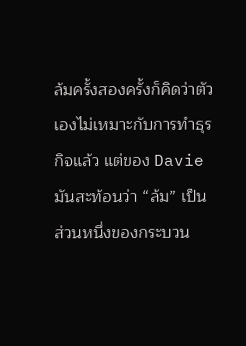ล้มครั้งสองครั้งก็คิดว่าตัวเองไม่เหมาะกับการทำธุรกิจแล้ว แต่ของ Davie มันสะท้อนว่า “ล้ม” เป็นส่วนหนึ่งของกระบวน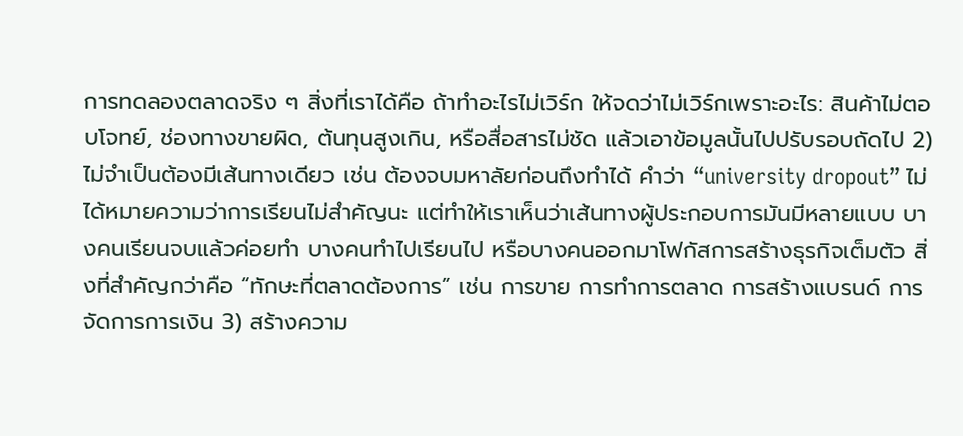การทดลองตลาดจริง ๆ สิ่งที่เราได้คือ ถ้าทำอะไรไม่เวิร์ก ให้จดว่าไม่เวิร์กเพราะอะไร: สินค้าไม่ตอบโจทย์, ช่องทางขายผิด, ต้นทุนสูงเกิน, หรือสื่อสารไม่ชัด แล้วเอาข้อมูลนั้นไปปรับรอบถัดไป 2) ไม่จำเป็นต้องมีเส้นทางเดียว เช่น ต้องจบมหาลัยก่อนถึงทำได้ คำว่า “university dropout” ไม่ได้หมายความว่าการเรียนไม่สำคัญนะ แต่ทำให้เราเห็นว่าเส้นทางผู้ประกอบการมันมีหลายแบบ บางคนเรียนจบแล้วค่อยทำ บางคนทำไปเรียนไป หรือบางคนออกมาโฟกัสการสร้างธุรกิจเต็มตัว สิ่งที่สำคัญกว่าคือ “ทักษะที่ตลาดต้องการ” เช่น การขาย การทำการตลาด การสร้างแบรนด์ การจัดการการเงิน 3) สร้างความ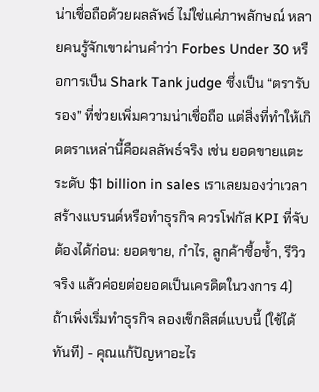น่าเชื่อถือด้วยผลลัพธ์ ไม่ใช่แค่ภาพลักษณ์ หลายคนรู้จักเขาผ่านคำว่า Forbes Under 30 หรือการเป็น Shark Tank judge ซึ่งเป็น “ตรารับรอง” ที่ช่วยเพิ่มความน่าเชื่อถือ แต่สิ่งที่ทำให้เกิดตราเหล่านี้คือผลลัพธ์จริง เช่น ยอดขายแตะระดับ $1 billion in sales เราเลยมองว่าเวลาสร้างแบรนด์หรือทำธุรกิจ ควรโฟกัส KPI ที่จับต้องได้ก่อน: ยอดขาย, กำไร, ลูกค้าซื้อซ้ำ, รีวิวจริง แล้วค่อยต่อยอดเป็นเครดิตในวงการ 4) ถ้าเพิ่งเริ่มทำธุรกิจ ลองเช็กลิสต์แบบนี้ (ใช้ได้ทันที) - คุณแก้ปัญหาอะไร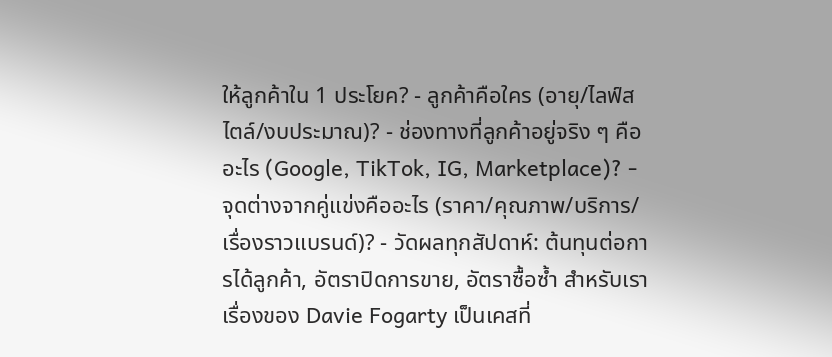ให้ลูกค้าใน 1 ประโยค? - ลูกค้าคือใคร (อายุ/ไลฟ์สไตล์/งบประมาณ)? - ช่องทางที่ลูกค้าอยู่จริง ๆ คืออะไร (Google, TikTok, IG, Marketplace)? - จุดต่างจากคู่แข่งคืออะไร (ราคา/คุณภาพ/บริการ/เรื่องราวแบรนด์)? - วัดผลทุกสัปดาห์: ต้นทุนต่อการได้ลูกค้า, อัตราปิดการขาย, อัตราซื้อซ้ำ สำหรับเรา เรื่องของ Davie Fogarty เป็นเคสที่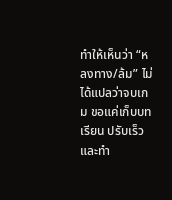ทำให้เห็นว่า “หลงทาง/ล้ม” ไม่ได้แปลว่าจบเกม ขอแค่เก็บบทเรียน ปรับเร็ว และทำ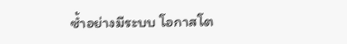ซ้ำอย่างมีระบบ โอกาสโต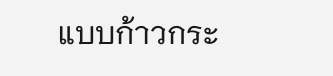แบบก้าวกระ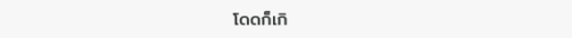โดดก็เกิ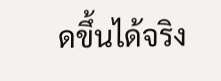ดขึ้นได้จริง